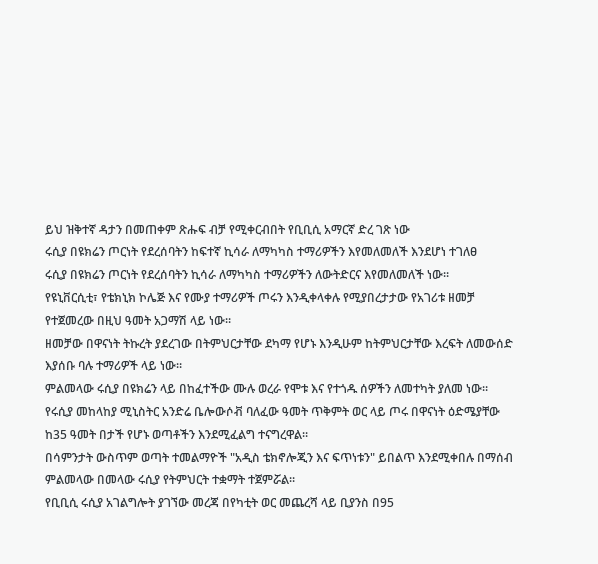ይህ ዝቅተኛ ዳታን በመጠቀም ጽሑፍ ብቻ የሚቀርብበት የቢቢሲ አማርኛ ድረ ገጽ ነው
ሩሲያ በዩክሬን ጦርነት የደረሰባትን ከፍተኛ ኪሳራ ለማካካስ ተማሪዎችን እየመለመለች እንደሆነ ተገለፀ
ሩሲያ በዩክሬን ጦርነት የደረሰባትን ኪሳራ ለማካካስ ተማሪዎችን ለውትድርና እየመለመለች ነው።
የዩኒቨርሲቲ፣ የቴክኒክ ኮሌጅ እና የሙያ ተማሪዎች ጦሩን እንዲቀላቀሉ የሚያበረታታው የአገሪቱ ዘመቻ የተጀመረው በዚህ ዓመት አጋማሽ ላይ ነው።
ዘመቻው በዋናነት ትኩረት ያደረገው በትምህርታቸው ደካማ የሆኑ እንዲሁም ከትምህርታቸው እረፍት ለመውሰድ እያሰቡ ባሉ ተማሪዎች ላይ ነው።
ምልመላው ሩሲያ በዩክሬን ላይ በከፈተችው ሙሉ ወረራ የሞቱ እና የተጎዱ ሰዎችን ለመተካት ያለመ ነው።
የሩሲያ መከላከያ ሚኒስትር አንድሬ ቤሎውሶቭ ባለፈው ዓመት ጥቅምት ወር ላይ ጦሩ በዋናነት ዕድሜያቸው ከ35 ዓመት በታች የሆኑ ወጣቶችን እንደሚፈልግ ተናግረዋል።
በሳምንታት ውስጥም ወጣት ተመልማዮች "አዲስ ቴክኖሎጂን እና ፍጥነቱን" ይበልጥ እንደሚቀበሉ በማሰብ ምልመላው በመላው ሩሲያ የትምህርት ተቋማት ተጀምሯል።
የቢቢሲ ሩሲያ አገልግሎት ያገኘው መረጃ በየካቲት ወር መጨረሻ ላይ ቢያንስ በ95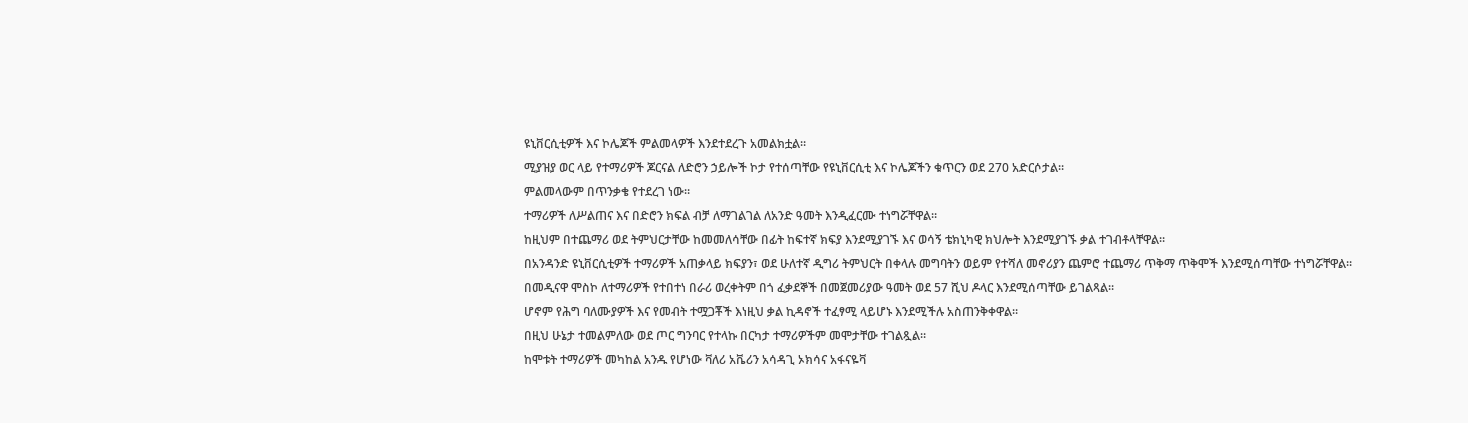ዩኒቨርሲቲዎች እና ኮሌጆች ምልመላዎች እንደተደረጉ አመልክቷል።
ሚያዝያ ወር ላይ የተማሪዎች ጆርናል ለድሮን ኃይሎች ኮታ የተሰጣቸው የዩኒቨርሲቲ እና ኮሌጆችን ቁጥርን ወደ 270 አድርሶታል።
ምልመላውም በጥንቃቄ የተደረገ ነው።
ተማሪዎች ለሥልጠና እና በድሮን ክፍል ብቻ ለማገልገል ለአንድ ዓመት እንዲፈርሙ ተነግሯቸዋል።
ከዚህም በተጨማሪ ወደ ትምህርታቸው ከመመለሳቸው በፊት ከፍተኛ ክፍያ እንደሚያገኙ እና ወሳኝ ቴክኒካዊ ክህሎት እንደሚያገኙ ቃል ተገብቶላቸዋል።
በአንዳንድ ዩኒቨርሲቲዎች ተማሪዎች አጠቃላይ ክፍያን፣ ወደ ሁለተኛ ዲግሪ ትምህርት በቀላሉ መግባትን ወይም የተሻለ መኖሪያን ጨምሮ ተጨማሪ ጥቅማ ጥቅሞች እንደሚሰጣቸው ተነግሯቸዋል።
በመዲናዋ ሞስኮ ለተማሪዎች የተበተነ በራሪ ወረቀትም በጎ ፈቃደኞች በመጀመሪያው ዓመት ወደ 57 ሺህ ዶላር እንደሚሰጣቸው ይገልጻል።
ሆኖም የሕግ ባለሙያዎች እና የመብት ተሟጋቾች እነዚህ ቃል ኪዳኖች ተፈፃሚ ላይሆኑ እንደሚችሉ አስጠንቅቀዋል።
በዚህ ሁኔታ ተመልምለው ወደ ጦር ግንባር የተላኩ በርካታ ተማሪዎችም መሞታቸው ተገልጿል።
ከሞቱት ተማሪዎች መካከል አንዱ የሆነው ቫለሪ አቬሪን አሳዳጊ ኦክሳና አፋናዬቫ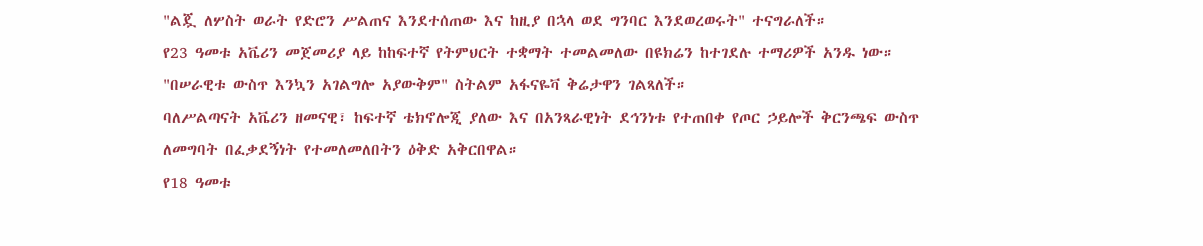"ልጇ ለሦስት ወራት የድሮን ሥልጠና እንደተሰጠው እና ከዚያ በኋላ ወደ ግንባር እንደወረወሩት" ተናግራለች።
የ23 ዓመቱ አቬሪን መጀመሪያ ላይ ከከፍተኛ የትምህርት ተቋማት ተመልመለው በዩክሬን ከተገደሉ ተማሪዎች አንዱ ነው።
"በሠራዊቱ ውስጥ እንኳን አገልግሎ አያውቅም" ስትልም አፋናዬቫ ቅሬታዋን ገልጻለች።
ባለሥልጣናት አቬሪን ዘመናዊ፣ ከፍተኛ ቴክኖሎጂ ያለው እና በአንጻራዊነት ደኅንነቱ የተጠበቀ የጦር ኃይሎች ቅርንጫፍ ውስጥ ለመግባት በፈቃደኝነት የተመለመለበትን ዕቅድ አቅርበዋል።
የ18 ዓመቱ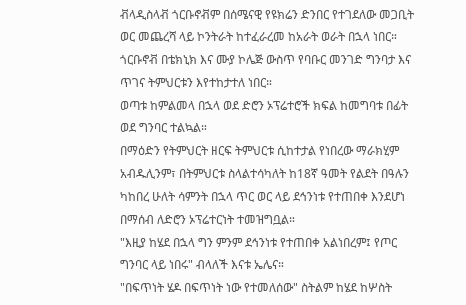ቭላዲስላቭ ጎርቡኖቭም በሰሜናዊ የዩክሬን ድንበር የተገደለው መጋቢት ወር መጨረሻ ላይ ኮንትራት ከተፈራረመ ከአራት ወራት በኋላ ነበር።
ጎርቡኖቭ በቴክኒክ እና ሙያ ኮሌጅ ውስጥ የባቡር መንገድ ግንባታ እና ጥገና ትምህርቱን እየተከታተለ ነበር።
ወጣቱ ከምልመላ በኋላ ወደ ድሮን ኦፕሬተሮች ክፍል ከመግባቱ በፊት ወደ ግንባር ተልኳል።
በማዕድን የትምህርት ዘርፍ ትምህርቱ ሲከተታል የነበረው ማራክሂም አብዱሊንም፣ በትምህርቱ ስላልተሳካለት ከ18ኛ ዓመት የልደት በዓሉን ካከበረ ሁለት ሳምንት በኋላ ጥር ወር ላይ ደኅንነቱ የተጠበቀ እንደሆነ በማሰብ ለድሮን ኦፕሬተርነት ተመዝግቧል።
"እዚያ ከሄደ በኋላ ግን ምንም ደኅንነቱ የተጠበቀ አልነበረም፤ የጦር ግንባር ላይ ነበሩ" ብላለች እናቱ ኤሌና።
"በፍጥነት ሄዶ በፍጥነት ነው የተመለሰው" ስትልም ከሄደ ከሦስት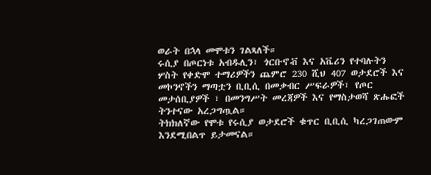ወራት በኋላ መሞቱን ገልጻለች።
ሩሲያ በጦርነቱ አብዱሊን፣ ጎርቡኖቭ እና አቬሪን የተባሉትን ሦስት የቀድሞ ተማሪዎችን ጨምሮ 230 ሺህ 407 ወታደሮች እና መኮንኖችን ማጣቷን ቢቢሲ በመቃብር ሥፍራዎች፣ የጦር መታሰቢያዎች ፣ በመንግሥት መረጃዎች እና የማስታወሻ ጽሑፎች ትንተናው አረጋግጧል።
ትክክለኛው የሞቱ የሩሲያ ወታደሮች ቁጥር ቢቢሲ ካረጋገጠውም እንደሚበልጥ ይታመናል።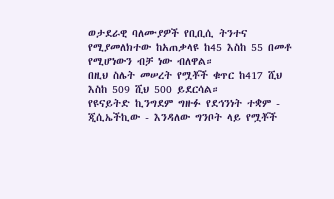ወታደራዊ ባለሙያዎች የቢቢሲ ትንተና የሚያመለክተው ከአጠቃላዩ ከ45 እስከ 55 በመቶ የሚሆነውን ብቻ ነው ብለዋል።
በዚህ ስሌት መሠረት የሟቾች ቁጥር ከ417 ሺህ እስከ 509 ሺህ 500 ይደርሳል።
የዩናይትድ ኪንግደም ግዙፉ የደኅንነት ተቋም - ጂሲኤችኪው - እንዳለው ግንቦት ላይ የሟቾች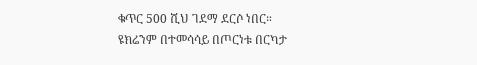ቁጥር 500 ሺህ ገደማ ደርሶ ነበር።
ዩክሬንም በተመሳሳይ በጦርነቱ በርካታ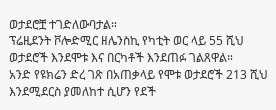ወታደሮቿ ተገድለውባታል።
ፕሬዚደንት ቮሎድሚር ዘሌንስኪ የካቲት ወር ላይ 55 ሺህ ወታደሮች እንደሞቱ እና በርካቶች እንደጠፉ ገልጸዋል።
አንድ የዩክሬን ድረ ገጽ በአጠቃላይ የሞቱ ወታደሮች 213 ሺህ እንደሚደርስ ያመለከተ ሲሆን የደች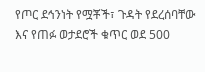የጦር ደኅንነት የሟቾች፣ ጉዳት የደረሰባቸው እና የጠፉ ወታደሮች ቁጥር ወደ 500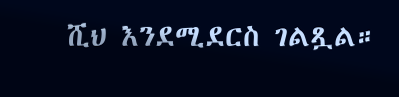ሺህ እንደሚደርስ ገልጿል።